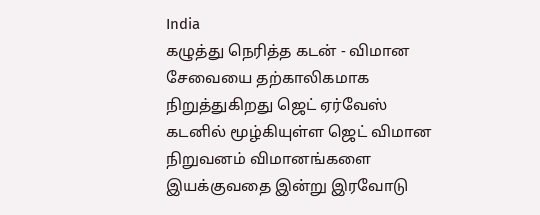India
கழுத்து நெரித்த கடன் - விமான சேவையை தற்காலிகமாக நிறுத்துகிறது ஜெட் ஏர்வேஸ்
கடனில் மூழ்கியுள்ள ஜெட் விமான நிறுவனம் விமானங்களை இயக்குவதை இன்று இரவோடு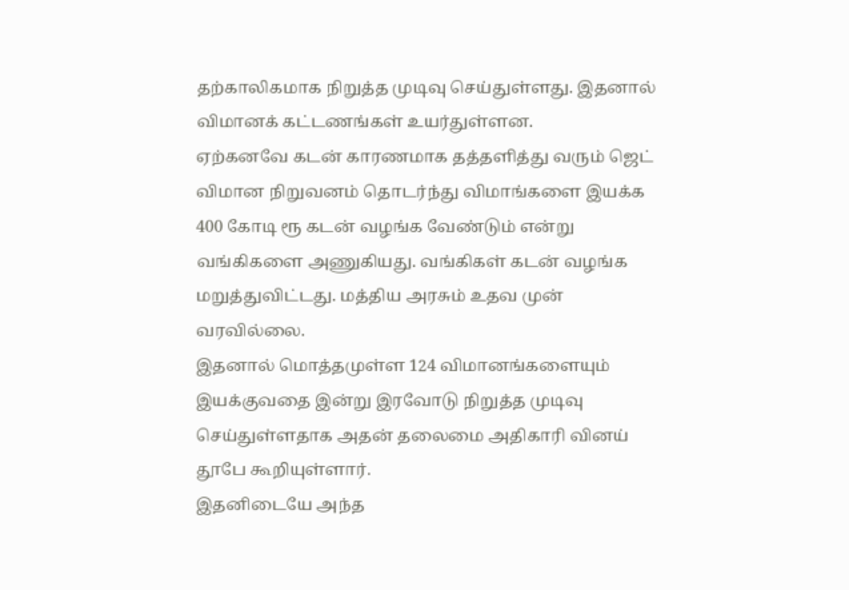தற்காலிகமாக நிறுத்த முடிவு செய்துள்ளது. இதனால் விமானக் கட்டணங்கள் உயர்துள்ளன.
ஏற்கனவே கடன் காரணமாக தத்தளித்து வரும் ஜெட் விமான நிறுவனம் தொடர்ந்து விமாங்களை இயக்க 400 கோடி ரூ கடன் வழங்க வேண்டும் என்று வங்கிகளை அணுகியது. வங்கிகள் கடன் வழங்க மறுத்துவிட்டது. மத்திய அரசும் உதவ முன் வரவில்லை.
இதனால் மொத்தமுள்ள 124 விமானங்களையும் இயக்குவதை இன்று இரவோடு நிறுத்த முடிவு செய்துள்ளதாக அதன் தலைமை அதிகாரி வினய் தூபே கூறியுள்ளார்.
இதனிடையே அந்த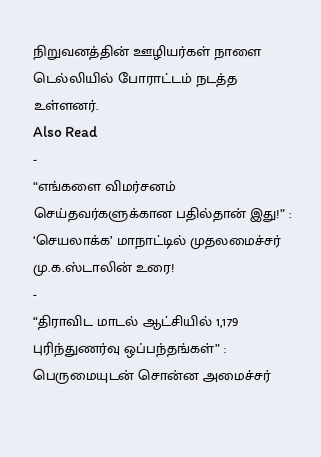நிறுவனத்தின் ஊழியர்கள் நாளை டெல்லியில் போராட்டம் நடத்த உள்ளனர்.
Also Read
-
“எங்களை விமர்சனம் செய்தவர்களுக்கான பதில்தான் இது!” : ‘செயலாக்க’ மாநாட்டில் முதலமைச்சர் மு.க.ஸ்டாலின் உரை!
-
“திராவிட மாடல் ஆட்சியில் 1,179 புரிந்துணர்வு ஒப்பந்தங்கள்” : பெருமையுடன் சொன்ன அமைச்சர்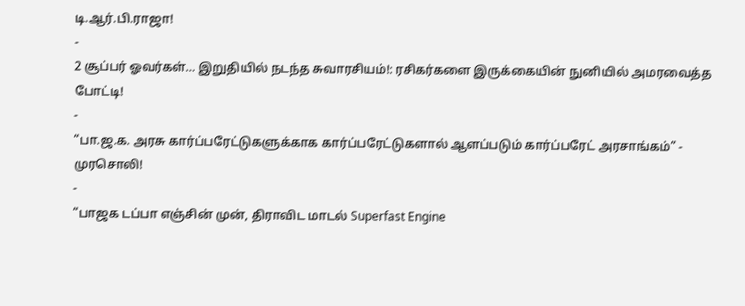டி.ஆர்.பி.ராஜா!
-
2 சூப்பர் ஓவர்கள்… இறுதியில் நடந்த சுவாரசியம்!: ரசிகர்களை இருக்கையின் நுனியில் அமரவைத்த போட்டி!
-
“பா.ஜ.க. அரசு கார்ப்பரேட்டுகளுக்காக கார்ப்பரேட்டுகளால் ஆளப்படும் கார்ப்பரேட் அரசாங்கம்” - முரசொலி!
-
“பாஜக டப்பா எஞ்சின் முன், திராவிட மாடல் Superfast Engine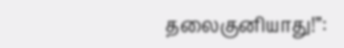தலைகுனியாது!”: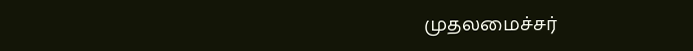முதலமைச்சர்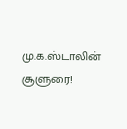மு.க.ஸ்டாலின் சூளுரை!